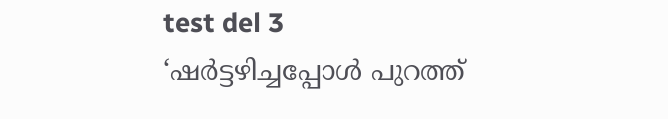test del 3
‘ഷർട്ടഴിച്ചപ്പോൾ പുറത്ത്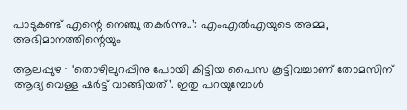പാടുകണ്ട് എന്റെ നെഞ്ചു തകർന്നു..’: എംഎൽഎയുടെ അമ്മ, അഭിമാനത്തിന്റെയും

ആലപ്പുഴ ∙ ‘തൊഴിലുറപ്പിനു പോയി കിട്ടിയ പൈസ കൂട്ടിവച്ചാണ് തോമസിന് ആദ്യ വെള്ള ഷർട്ട് വാങ്ങിയത്’. ഇതു പറയുമ്പോൾ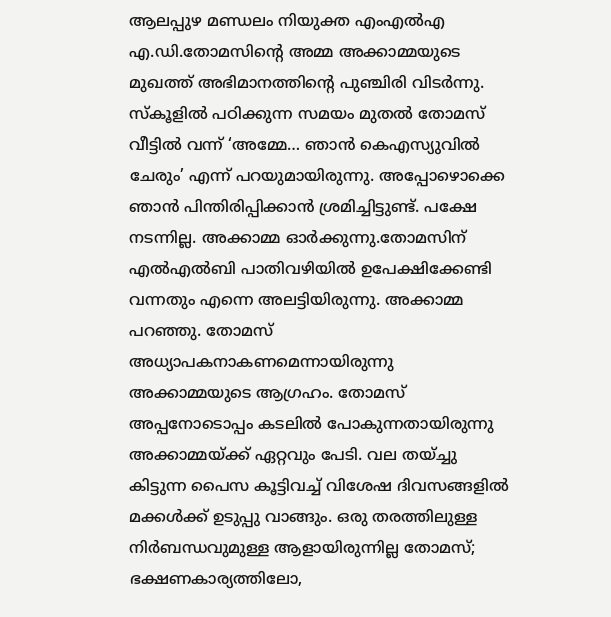ആലപ്പുഴ മണ്ഡലം നിയുക്ത എംഎൽഎ എ.ഡി.തോമസിന്റെ അമ്മ അക്കാമ്മയുടെ മുഖത്ത് അഭിമാനത്തിന്റെ പുഞ്ചിരി വിടർന്നു. സ്കൂളിൽ പഠിക്കുന്ന സമയം മുതൽ തോമസ് വീട്ടിൽ വന്ന് ‘അമ്മേ… ഞാൻ കെഎസ്യുവിൽ ചേരും’ എന്ന് പറയുമായിരുന്നു. അപ്പോഴൊക്കെ ഞാൻ പിന്തിരിപ്പിക്കാൻ ശ്രമിച്ചിട്ടുണ്ട്. പക്ഷേ നടന്നില്ല. അക്കാമ്മ ഓർക്കുന്നു.തോമസിന് എൽഎൽബി പാതിവഴിയിൽ ഉപേക്ഷിക്കേണ്ടി വന്നതും എന്നെ അലട്ടിയിരുന്നു. അക്കാമ്മ പറഞ്ഞു. തോമസ് അധ്യാപകനാകണമെന്നായിരുന്നു അക്കാമ്മയുടെ ആഗ്രഹം. തോമസ് അപ്പനോടൊപ്പം കടലിൽ പോകുന്നതായിരുന്നു അക്കാമ്മയ്ക്ക് ഏറ്റവും പേടി. വല തയ്ച്ചു കിട്ടുന്ന പൈസ കൂട്ടിവച്ച് വിശേഷ ദിവസങ്ങളിൽ മക്കൾക്ക് ഉടുപ്പു വാങ്ങും. ഒരു തരത്തിലുള്ള നിർബന്ധവുമുള്ള ആളായിരുന്നില്ല തോമസ്; ഭക്ഷണകാര്യത്തിലോ,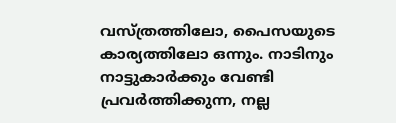വസ്ത്രത്തിലോ, പൈസയുടെ കാര്യത്തിലോ ഒന്നും. നാടിനും നാട്ടുകാർക്കും വേണ്ടി പ്രവർത്തിക്കുന്ന, നല്ല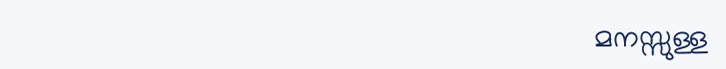മനസ്സുള്ള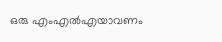ഒരു എംഎൽഎയാവണം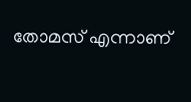തോമസ് എന്നാണ്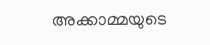അക്കാമ്മയുടെ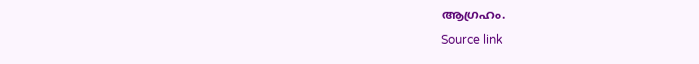ആഗ്രഹം.
Source link